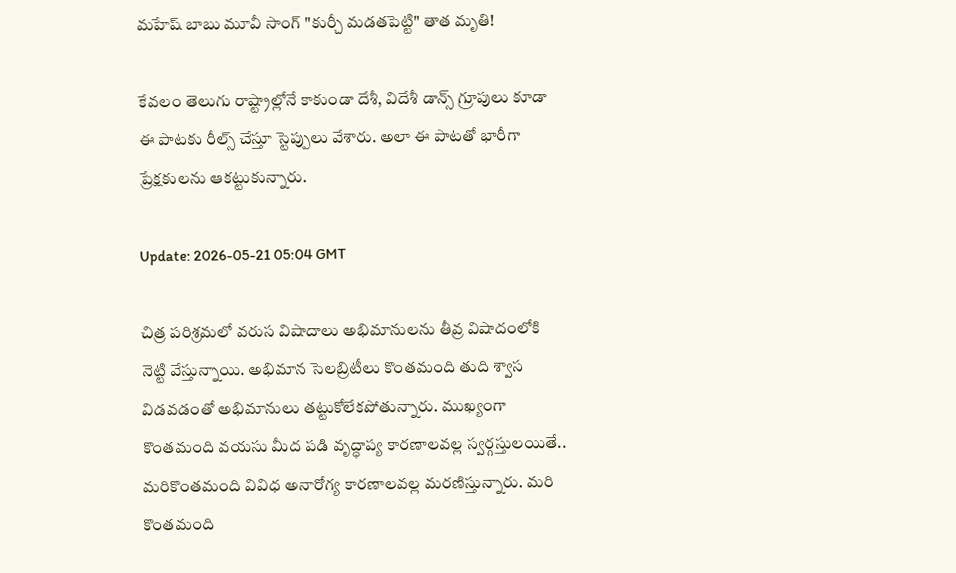మహేష్ బాబు మూవీ సాంగ్ "కుర్చీ మడతపెట్టి" తాత మృతి!

కేవలం తెలుగు రాష్ట్రాల్లోనే కాకుండా దేశీ, విదేశీ డాన్స్ గ్రూపులు కూడా ఈ పాటకు రీల్స్ చేస్తూ స్టెప్పులు వేశారు. అలా ఈ పాటతో భారీగా ప్రేక్షకులను ఆకట్టుకున్నారు.

Update: 2026-05-21 05:04 GMT

చిత్ర పరిశ్రమలో వరుస విషాదాలు అభిమానులను తీవ్ర విషాదంలోకి నెట్టి వేస్తున్నాయి. అభిమాన సెలబ్రిటీలు కొంతమంది తుది శ్వాస విడవడంతో అభిమానులు తట్టుకోలేకపోతున్నారు. ముఖ్యంగా కొంతమంది వయసు మీద పడి వృద్ధాప్య కారణాలవల్ల స్వర్గస్తులయితే.. మరికొంతమంది వివిధ అనారోగ్య కారణాలవల్ల మరణిస్తున్నారు. మరి కొంతమంది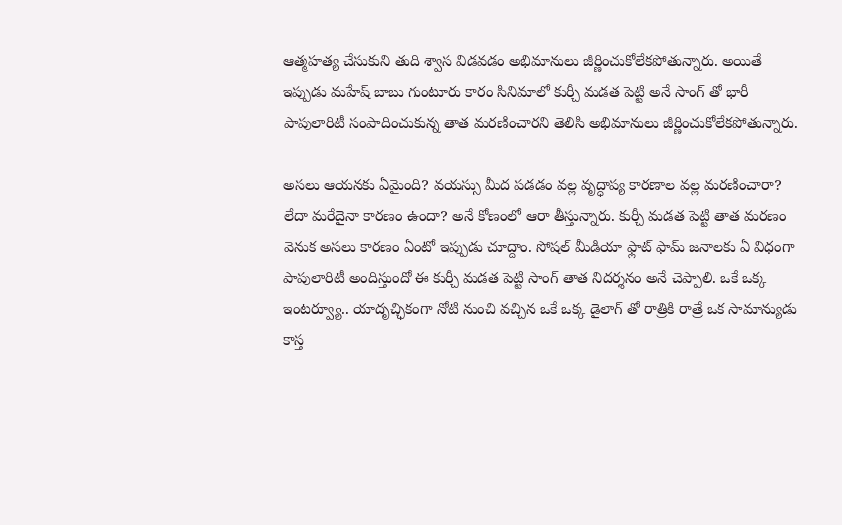ఆత్మహత్య చేసుకుని తుది శ్వాస విడవడం అభిమానులు జీర్ణించుకోలేకపోతున్నారు. అయితే ఇప్పుడు మహేష్ బాబు గుంటూరు కారం సినిమాలో కుర్చీ మడత పెట్టి అనే సాంగ్ తో భారీ పాపులారిటీ సంపాదించుకున్న తాత మరణించారని తెలిసి అభిమానులు జీర్ణించుకోలేకపోతున్నారు.

అసలు ఆయనకు ఏమైంది? వయస్సు మీద పడడం వల్ల వృద్ధాప్య కారణాల వల్ల మరణించారా? లేదా మరేదైనా కారణం ఉందా? అనే కోణంలో ఆరా తీస్తున్నారు. కుర్చీ మడత పెట్టి తాత మరణం వెనుక అసలు కారణం ఏంటో ఇప్పుడు చూద్దాం. సోషల్ మీడియా ఫ్లాట్ ఫామ్ జనాలకు ఏ విధంగా పాపులారిటీ అందిస్తుందో ఈ కుర్చీ మడత పెట్టి సాంగ్ తాత నిదర్శనం అనే చెప్పాలి. ఒకే ఒక్క ఇంటర్వ్యూ.. యాదృచ్ఛికంగా నోటి నుంచి వచ్చిన ఒకే ఒక్క డైలాగ్ తో రాత్రికి రాత్రే ఒక సామాన్యుడు కాస్త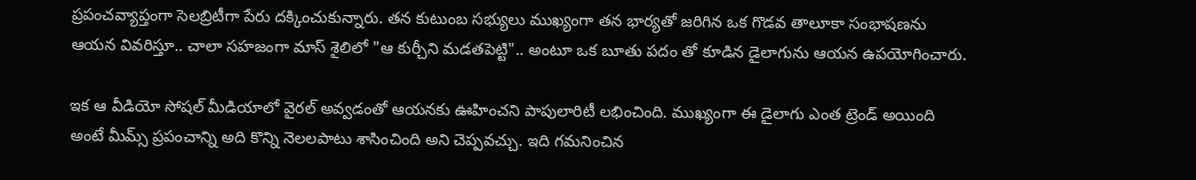ప్రపంచవ్యాప్తంగా సెలబ్రిటీగా పేరు దక్కించుకున్నారు. తన కుటుంబ సభ్యులు ముఖ్యంగా తన భార్యతో జరిగిన ఒక గొడవ తాలూకా సంభాషణను ఆయన వివరిస్తూ.. చాలా సహజంగా మాస్ శైలిలో "ఆ కుర్చీని మడతపెట్టి".. అంటూ ఒక బూతు పదం తో కూడిన డైలాగును ఆయన ఉపయోగించారు.

ఇక ఆ వీడియో సోషల్ మీడియాలో వైరల్ అవ్వడంతో ఆయనకు ఊహించని పాపులారిటీ లభించింది. ముఖ్యంగా ఈ డైలాగు ఎంత ట్రెండ్ అయింది అంటే మీమ్స్ ప్రపంచాన్ని అది కొన్ని నెలలపాటు శాసించింది అని చెప్పవచ్చు. ఇది గమనించిన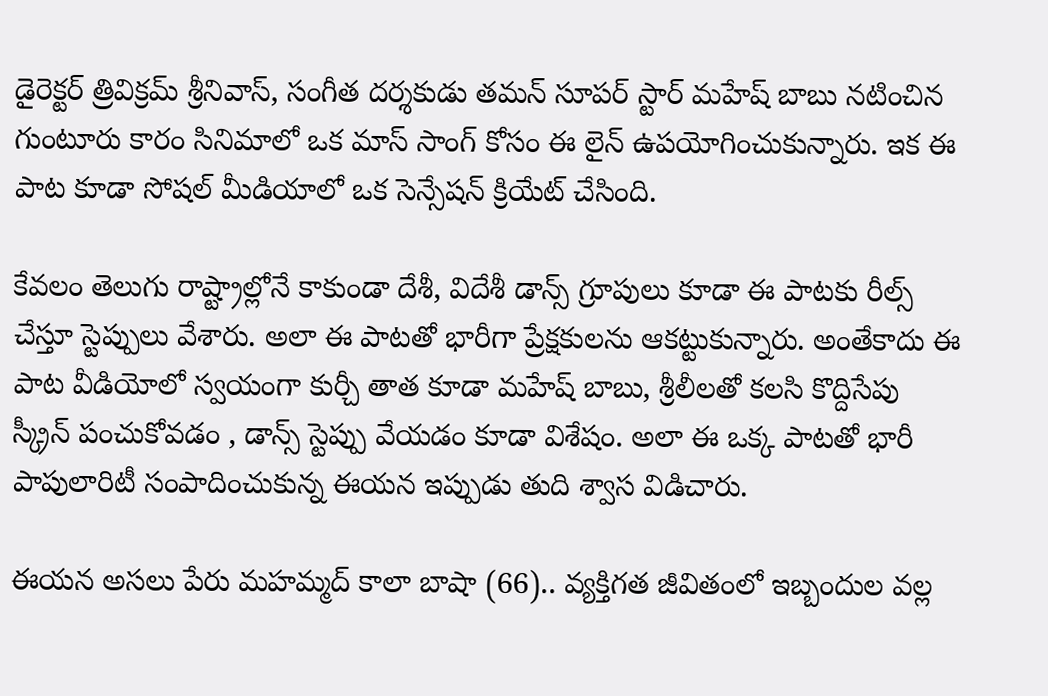డైరెక్టర్ త్రివిక్రమ్ శ్రీనివాస్, సంగీత దర్శకుడు తమన్ సూపర్ స్టార్ మహేష్ బాబు నటించిన గుంటూరు కారం సినిమాలో ఒక మాస్ సాంగ్ కోసం ఈ లైన్ ఉపయోగించుకున్నారు. ఇక ఈ పాట కూడా సోషల్ మీడియాలో ఒక సెన్సేషన్ క్రియేట్ చేసింది.

కేవలం తెలుగు రాష్ట్రాల్లోనే కాకుండా దేశీ, విదేశీ డాన్స్ గ్రూపులు కూడా ఈ పాటకు రీల్స్ చేస్తూ స్టెప్పులు వేశారు. అలా ఈ పాటతో భారీగా ప్రేక్షకులను ఆకట్టుకున్నారు. అంతేకాదు ఈ పాట వీడియోలో స్వయంగా కుర్చీ తాత కూడా మహేష్ బాబు, శ్రీలీలతో కలసి కొద్దిసేపు స్క్రీన్ పంచుకోవడం , డాన్స్ స్టెప్పు వేయడం కూడా విశేషం. అలా ఈ ఒక్క పాటతో భారీ పాపులారిటీ సంపాదించుకున్న ఈయన ఇప్పుడు తుది శ్వాస విడిచారు.

ఈయన అసలు పేరు మహమ్మద్ కాలా బాషా (66).. వ్యక్తిగత జీవితంలో ఇబ్బందుల వల్ల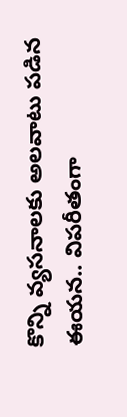కొన్ని వ్యసనాలకు అలవాటు పడిన ఈయన.. విపరీతంగా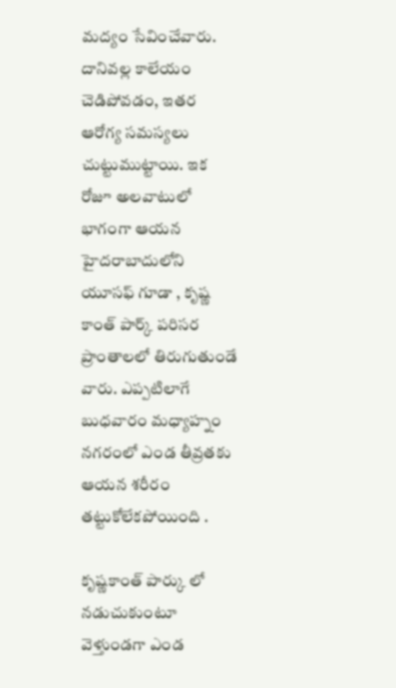మద్యం సేవించేవారు. దానివల్ల కాలేయం చెడిపోవడం, ఇతర ఆరోగ్య సమస్యలు చుట్టుముట్టాయి. ఇక రోజూ అలవాటులో భాగంగా ఆయన హైదరాబాదులోని యూసఫ్ గూడా , కృష్ణ కాంత్ పార్క్ పరిసర ప్రాంతాలలో తిరుగుతుండే వారు. ఎప్పటిలాగే బుధవారం మధ్యాహ్నం నగరంలో ఎండ తీవ్రతకు ఆయన శరీరం తట్టుకోలేకపోయింది .

కృష్ణకాంత్ పార్కు లో నడుచుకుంటూ వెళ్తుండగా ఎండ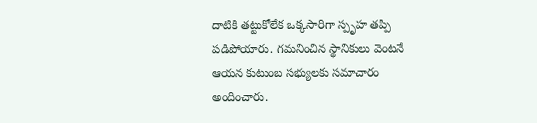దాటికి తట్టుకోలేక ఒక్కసారిగా స్పృహ తప్పి పడిపోయారు. గమనించిన స్థానికులు వెంటనే ఆయన కుటుంబ సభ్యులకు సమాచారం అందించారు.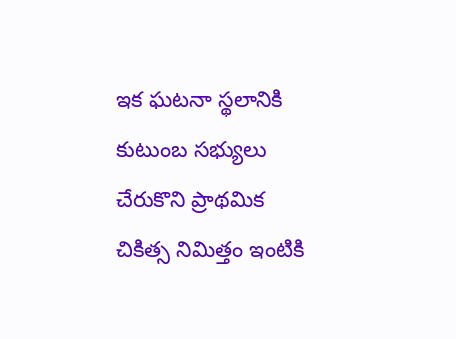ఇక ఘటనా స్థలానికి కుటుంబ సభ్యులు చేరుకొని ప్రాథమిక చికిత్స నిమిత్తం ఇంటికి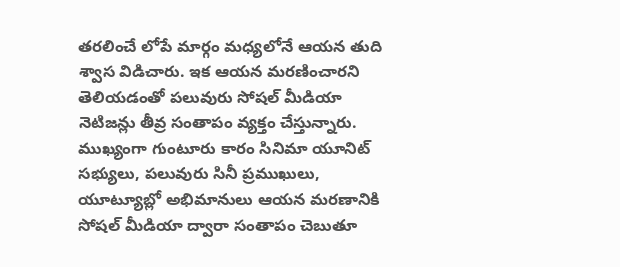తరలించే లోపే మార్గం మధ్యలోనే ఆయన తుది శ్వాస విడిచారు. ఇక ఆయన మరణించారని తెలియడంతో పలువురు సోషల్ మీడియా నెటిజన్లు తీవ్ర సంతాపం వ్యక్తం చేస్తున్నారు. ముఖ్యంగా గుంటూరు కారం సినిమా యూనిట్ సభ్యులు, పలువురు సినీ ప్రముఖులు, యూట్యూబ్లో అభిమానులు ఆయన మరణానికి సోషల్ మీడియా ద్వారా సంతాపం చెబుతూ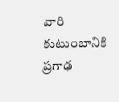వారి కుటుంబానికి ప్రగాఢ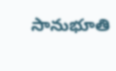సానుభూతి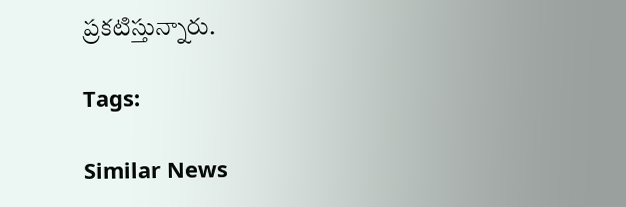ప్రకటిస్తున్నారు.

Tags:

Similar News